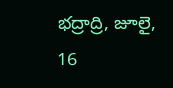భద్రాద్రి, జూలై, 16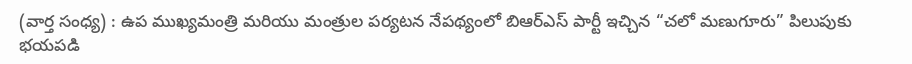(వార్త సంధ్య) : ఉప ముఖ్యమంత్రి మరియు మంత్రుల పర్యటన నేపథ్యంలో బిఆర్ఎస్ పార్టీ ఇచ్చిన “చలో మణుగూరు” పిలుపుకు భయపడి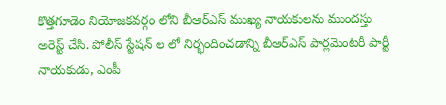కొత్తగూడెం నియోజకవర్గం లోని బీఆర్ఎస్ ముఖ్య నాయకులను ముందస్తు అరెస్ట్ చేసి. పోలీస్ స్టేషన్ ల లో నిర్భందించడాన్ని బీఆర్ఎస్ పార్లమెంటరీ పార్టీ నాయకుడు, ఎంపీ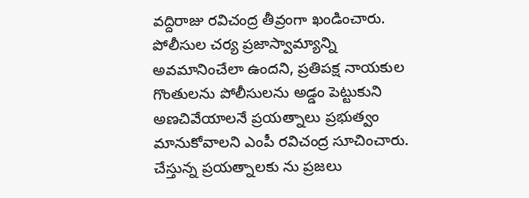వద్దిరాజు రవిచంద్ర తీవ్రంగా ఖండించారు. పోలీసుల చర్య ప్రజాస్వామ్యాన్ని అవమానించేలా ఉందని, ప్రతిపక్ష నాయకుల గొంతులను పోలీసులను అడ్డం పెట్టుకుని అణచివేయాలనే ప్రయత్నాలు ప్రభుత్వం మానుకోవాలని ఎంపీ రవిచంద్ర సూచించారు. చేస్తున్న ప్రయత్నాలకు ను ప్రజలు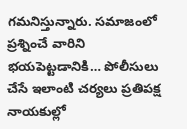గమనిస్తున్నారు. సమాజంలో ప్రశ్నించే వారిని భయపెట్టడానికి… పోలీసులు చేసే ఇలాంటి చర్యలు ప్రతిపక్ష నాయకుల్లో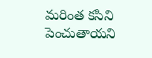మరింత కసిని పెంచుతాయని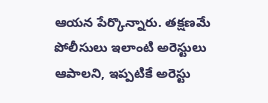ఆయన పేర్కొన్నారు. తక్షణమే పోలీసులు ఇలాంటి అరెస్టులు ఆపాలని, ఇప్పటికే అరెస్టు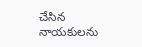చేసిన నాయకులను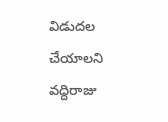విడుదల చేయాలని వద్దిరాజు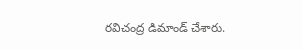రవిచంద్ర డిమాండ్ చేశారు.